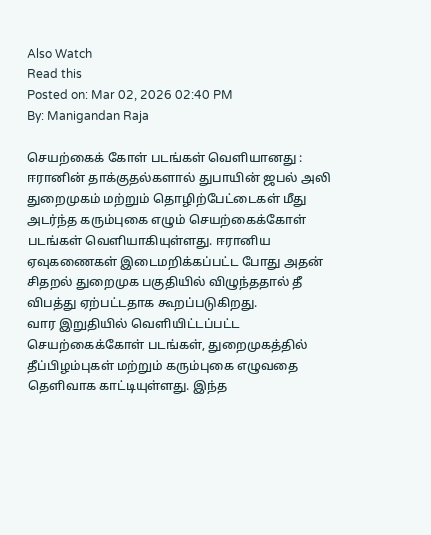Also Watch
Read this
Posted on: Mar 02, 2026 02:40 PM
By: Manigandan Raja

செயற்கைக் கோள் படங்கள் வெளியானது :
ஈரானின் தாக்குதல்களால் துபாயின் ஜபல் அலி துறைமுகம் மற்றும் தொழிற்பேட்டைகள் மீது அடர்ந்த கரும்புகை எழும் செயற்கைக்கோள் படங்கள் வெளியாகியுள்ளது. ஈரானிய ஏவுகணைகள் இடைமறிக்கப்பட்ட போது அதன் சிதறல் துறைமுக பகுதியில் விழுந்ததால் தீ விபத்து ஏற்பட்டதாக கூறப்படுகிறது.
வார இறுதியில் வெளியிட்டப்பட்ட செயற்கைக்கோள் படங்கள், துறைமுகத்தில் தீப்பிழம்புகள் மற்றும் கரும்புகை எழுவதை தெளிவாக காட்டியுள்ளது. இந்த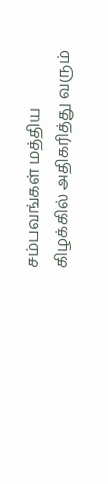சம்பவங்கள் மத்திய கிழக்கில் அதிகரித்து வரும்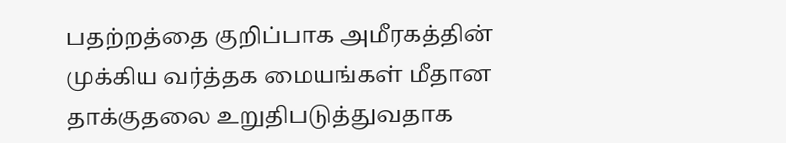பதற்றத்தை குறிப்பாக அமீரகத்தின் முக்கிய வர்த்தக மையங்கள் மீதான தாக்குதலை உறுதிபடுத்துவதாக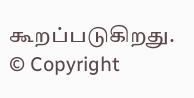கூறப்படுகிறது.
© Copyright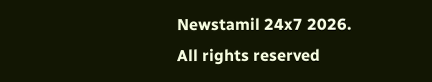Newstamil 24x7 2026. All rights reserved